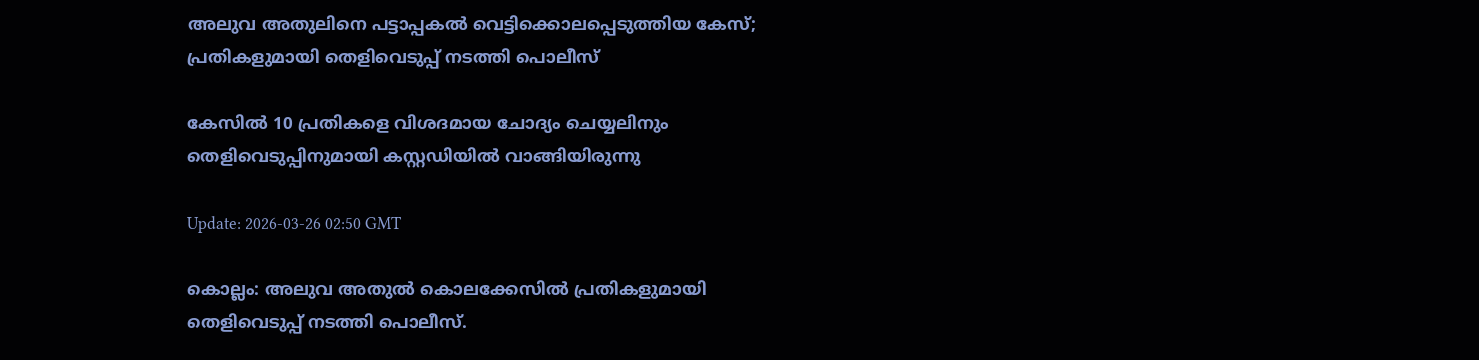അലുവ അതുലിനെ പട്ടാപ്പകൽ വെട്ടിക്കൊലപ്പെടുത്തിയ കേസ്; പ്രതികളുമായി തെളിവെടുപ്പ് നടത്തി പൊലീസ്

കേസില്‍ 10 പ്രതികളെ വിശദമായ ചോദ്യം ചെയ്യലിനും തെളിവെടുപ്പിനുമായി കസ്റ്റഡിയില്‍ വാങ്ങിയിരുന്നു

Update: 2026-03-26 02:50 GMT

കൊല്ലം: അലുവ അതുല്‍ കൊലക്കേസില്‍ പ്രതികളുമായി തെളിവെടുപ്പ് നടത്തി പൊലീസ്.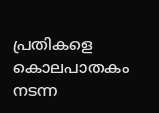പ്രതികളെ കൊലപാതകം നടന്ന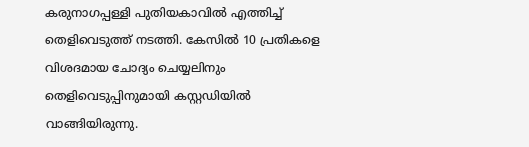കരുനാഗപ്പള്ളി പുതിയകാവില്‍ എത്തിച്ച് തെളിവെടുത്ത് നടത്തി. കേസില്‍ 10 പ്രതികളെ വിശദമായ ചോദ്യം ചെയ്യലിനും തെളിവെടുപ്പിനുമായി കസ്റ്റഡിയില്‍ വാങ്ങിയിരുന്നു.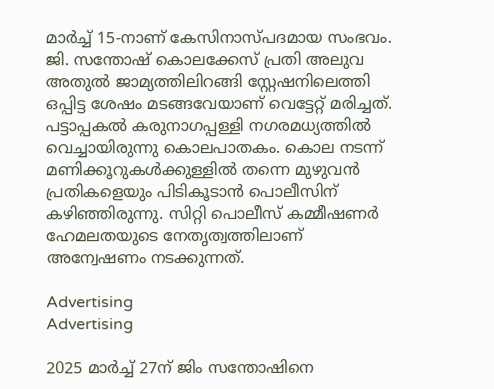മാര്‍ച്ച് 15-നാണ് കേസിനാസ്പദമായ സംഭവം. ജി. സന്തോഷ് കൊലക്കേസ് പ്രതി അലുവ അതുല്‍ ജാമ്യത്തിലിറങ്ങി സ്റ്റേഷനിലെത്തി ഒപ്പിട്ട ശേഷം മടങ്ങവേയാണ് വെട്ടേറ്റ് മരിച്ചത്. പട്ടാപ്പകല്‍ കരുനാഗപ്പള്ളി നഗരമധ്യത്തില്‍ വെച്ചായിരുന്നു കൊലപാതകം. കൊല നടന്ന് മണിക്കൂറുകള്‍ക്കുള്ളില്‍ തന്നെ മുഴുവന്‍ പ്രതികളെയും പിടികൂടാന്‍ പൊലീസിന് കഴിഞ്ഞിരുന്നു. സിറ്റി പൊലീസ് കമ്മീഷണര്‍ ഹേമലതയുടെ നേതൃത്വത്തിലാണ് അന്വേഷണം നടക്കുന്നത്.

Advertising
Advertising

2025 മാര്‍ച്ച് 27ന് ജിം സന്തോഷിനെ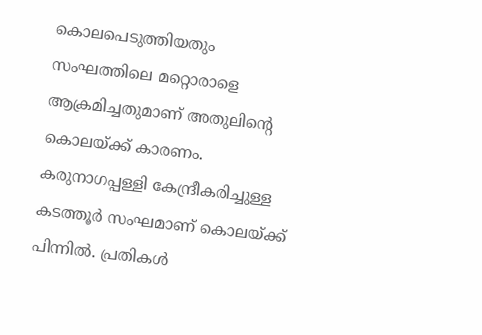കൊലപെടുത്തിയതും സംഘത്തിലെ മറ്റൊരാളെ ആക്രമിച്ചതുമാണ് അതുലിന്റെ കൊലയ്ക്ക് കാരണം. കരുനാഗപ്പള്ളി കേന്ദ്രീകരിച്ചുള്ള കടത്തൂര്‍ സംഘമാണ് കൊലയ്ക്ക് പിന്നില്‍. പ്രതികള്‍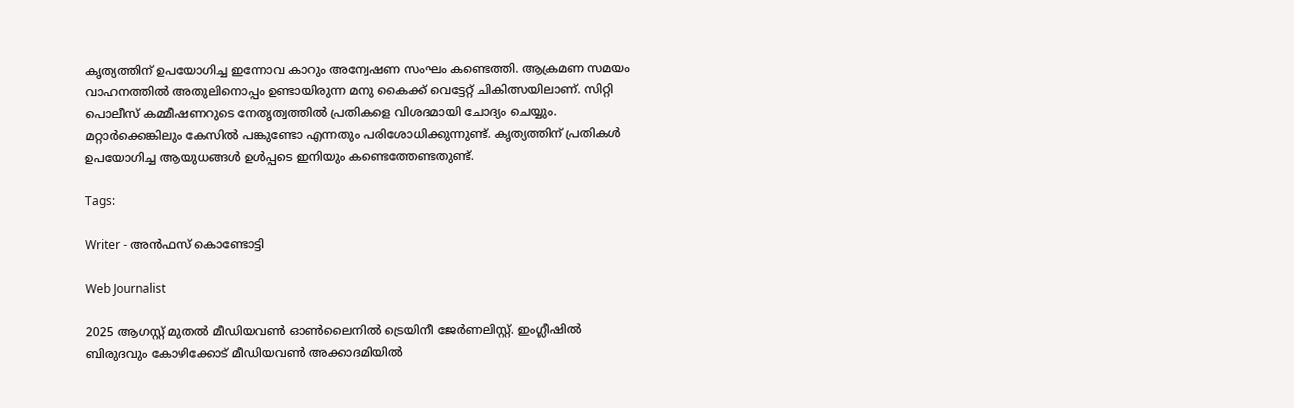കൃത്യത്തിന് ഉപയോഗിച്ച ഇന്നോവ കാറും അന്വേഷണ സംഘം കണ്ടെത്തി. ആക്രമണ സമയം വാഹനത്തില്‍ അതുലിനൊപ്പം ഉണ്ടായിരുന്ന മനു കൈക്ക് വെട്ടേറ്റ് ചികിത്സയിലാണ്. സിറ്റി പൊലീസ് കമ്മീഷണറുടെ നേതൃത്വത്തില്‍ പ്രതികളെ വിശദമായി ചോദ്യം ചെയ്യും. മറ്റാര്‍ക്കെങ്കിലും കേസില്‍ പങ്കുണ്ടോ എന്നതും പരിശോധിക്കുന്നുണ്ട്. കൃത്യത്തിന് പ്രതികള്‍ ഉപയോഗിച്ച ആയുധങ്ങള്‍ ഉള്‍പ്പടെ ഇനിയും കണ്ടെത്തേണ്ടതുണ്ട്.

Tags:

Writer - അൻഫസ് കൊണ്ടോട്ടി

Web Journalist

2025 ആഗസ്റ്റ് മുതൽ മീഡിയവൺ ഓൺലൈനിൽ ട്രെയിനീ ജേർണലിസ്റ്റ്. ഇംഗ്ലീഷിൽ ബിരുദവും കോഴിക്കോട് മീഡിയവൺ അക്കാദമിയിൽ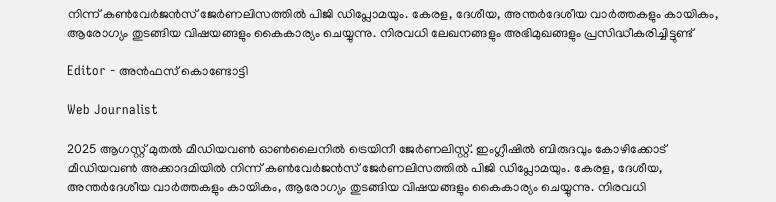നിന്ന് കൺവേർജൻസ് ജേർണലിസത്തിൽ പിജി ഡിപ്ലോമയും. കേരള, ദേശീയ, അന്തർദേശീയ വാർത്തകളും കായികം, ആരോഗ്യം തുടങ്ങിയ വിഷയങ്ങളും കൈകാര്യം ചെയ്യുന്നു. നിരവധി ലേഖനങ്ങളും അഭിമുഖങ്ങളും പ്രസിദ്ധീകരിച്ചിട്ടുണ്ട്

Editor - അൻഫസ് കൊണ്ടോട്ടി

Web Journalist

2025 ആഗസ്റ്റ് മുതൽ മീഡിയവൺ ഓൺലൈനിൽ ട്രെയിനീ ജേർണലിസ്റ്റ്. ഇംഗ്ലീഷിൽ ബിരുദവും കോഴിക്കോട് മീഡിയവൺ അക്കാദമിയിൽ നിന്ന് കൺവേർജൻസ് ജേർണലിസത്തിൽ പിജി ഡിപ്ലോമയും. കേരള, ദേശീയ, അന്തർദേശീയ വാർത്തകളും കായികം, ആരോഗ്യം തുടങ്ങിയ വിഷയങ്ങളും കൈകാര്യം ചെയ്യുന്നു. നിരവധി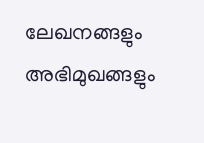ലേഖനങ്ങളും അഭിമുഖങ്ങളും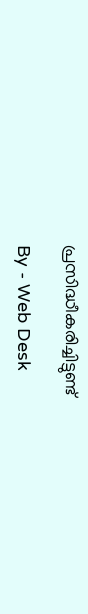പ്രസിദ്ധീകരിച്ചിട്ടുണ്ട്

By - Web Desk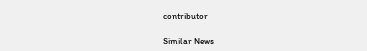contributor

Similar News